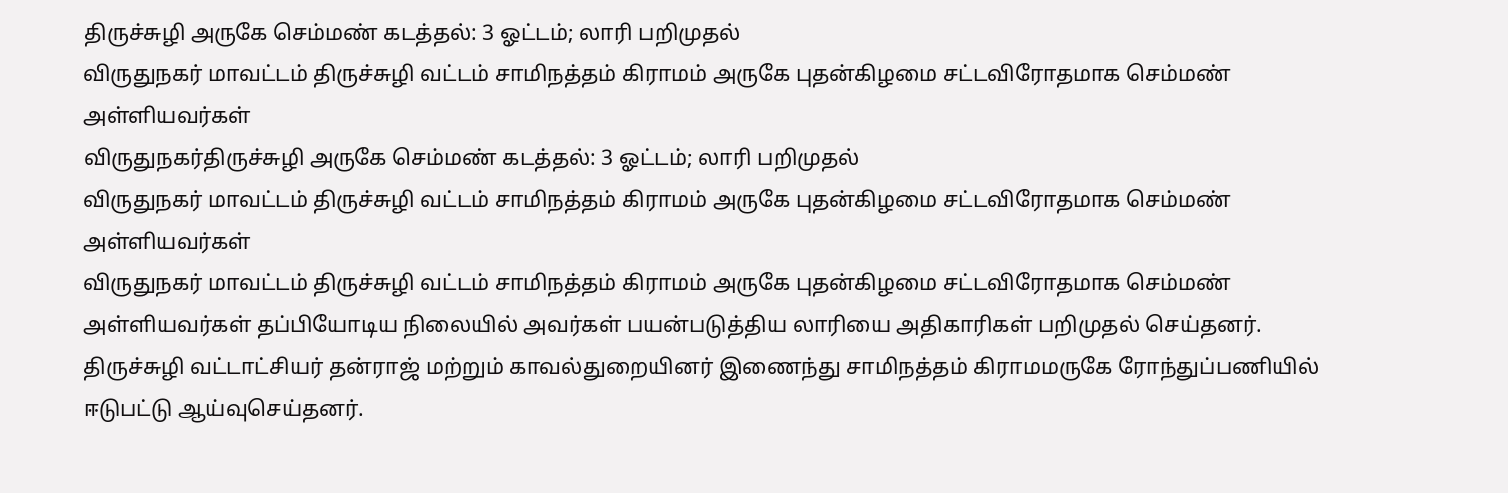திருச்சுழி அருகே செம்மண் கடத்தல்: 3 ஓட்டம்; லாரி பறிமுதல்
விருதுநகர் மாவட்டம் திருச்சுழி வட்டம் சாமிநத்தம் கிராமம் அருகே புதன்கிழமை சட்டவிரோதமாக செம்மண் அள்ளியவர்கள்
விருதுநகர்திருச்சுழி அருகே செம்மண் கடத்தல்: 3 ஓட்டம்; லாரி பறிமுதல்
விருதுநகர் மாவட்டம் திருச்சுழி வட்டம் சாமிநத்தம் கிராமம் அருகே புதன்கிழமை சட்டவிரோதமாக செம்மண் அள்ளியவர்கள்
விருதுநகர் மாவட்டம் திருச்சுழி வட்டம் சாமிநத்தம் கிராமம் அருகே புதன்கிழமை சட்டவிரோதமாக செம்மண் அள்ளியவர்கள் தப்பியோடிய நிலையில் அவர்கள் பயன்படுத்திய லாரியை அதிகாரிகள் பறிமுதல் செய்தனர்.
திருச்சுழி வட்டாட்சியர் தன்ராஜ் மற்றும் காவல்துறையினர் இணைந்து சாமிநத்தம் கிராமமருகே ரோந்துப்பணியில் ஈடுபட்டு ஆய்வுசெய்தனர்.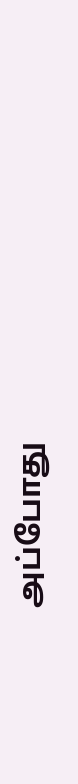அப்போது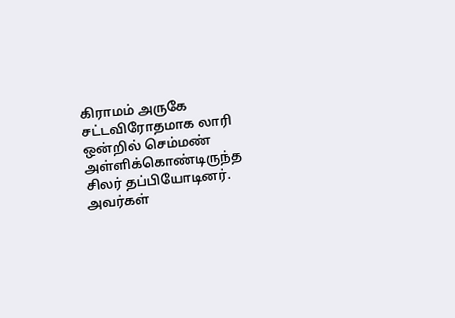கிராமம் அருகே சட்டவிரோதமாக லாரி ஒன்றில் செம்மண் அள்ளிக்கொண்டிருந்த சிலர் தப்பியோடினர். அவர்கள்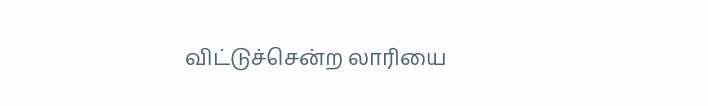விட்டுச்சென்ற லாரியை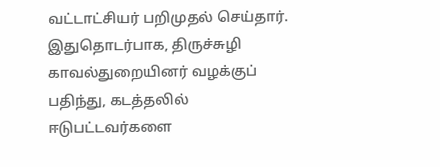வட்டாட்சியர் பறிமுதல் செய்தார். இதுதொடர்பாக, திருச்சுழி காவல்துறையினர் வழக்குப் பதிந்து, கடத்தலில் ஈடுபட்டவர்களை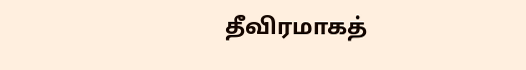தீவிரமாகத்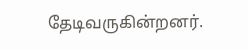தேடிவருகின்றனர்.